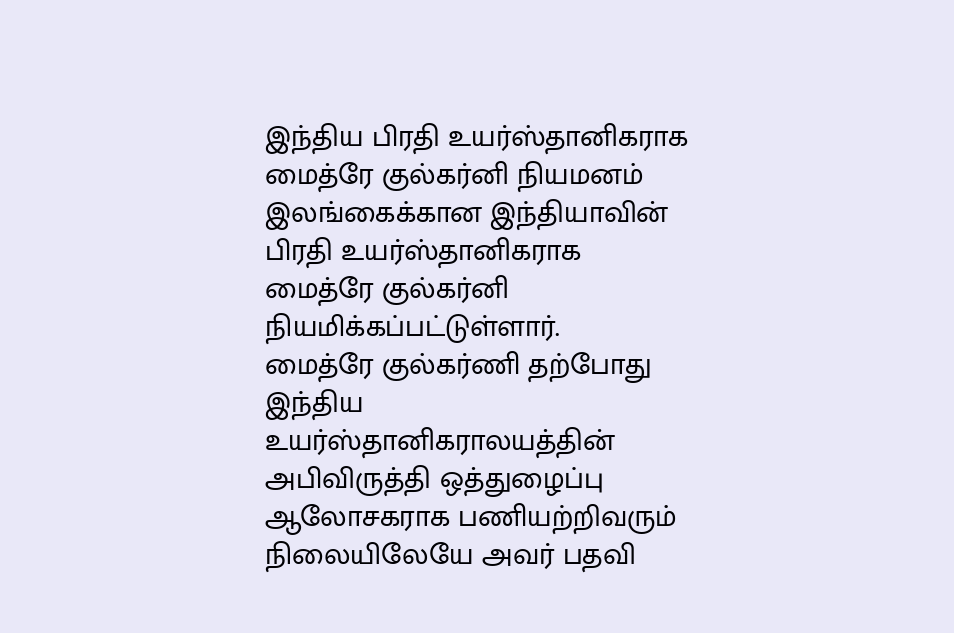இந்திய பிரதி உயர்ஸ்தானிகராக மைத்ரே குல்கர்னி நியமனம்
இலங்கைக்கான இந்தியாவின் பிரதி உயர்ஸ்தானிகராக மைத்ரே குல்கர்னி நியமிக்கப்பட்டுள்ளார்.
மைத்ரே குல்கர்ணி தற்போது இந்திய உயர்ஸ்தானிகராலயத்தின் அபிவிருத்தி ஒத்துழைப்பு ஆலோசகராக பணியற்றிவரும் நிலையிலேயே அவர் பதவி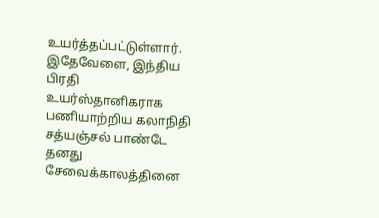உயர்த்தப்பட்டுள்ளார்.
இதேவேளை, இந்திய பிரதி உயர்ஸ்தானிகராக பணியாற்றிய கலாநிதி சத்யஞ்சல் பாண்டே தனது சேவைக்காலத்தினை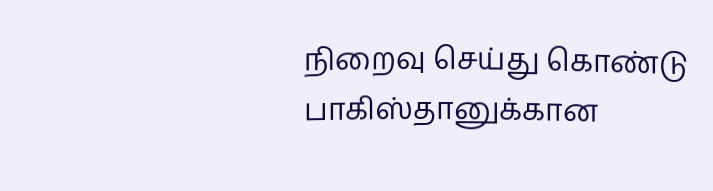நிறைவு செய்து கொண்டு பாகிஸ்தானுக்கான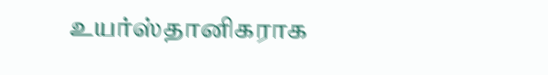உயர்ஸ்தானிகராக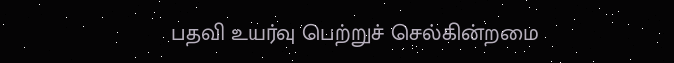பதவி உயர்வு பெற்றுச் செல்கின்றமை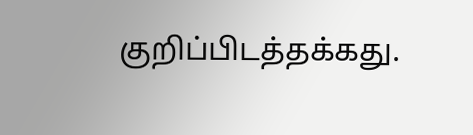குறிப்பிடத்தக்கது.